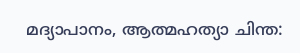മദ്യാപാനം, ആത്മഹത്യാ ചിന്ത: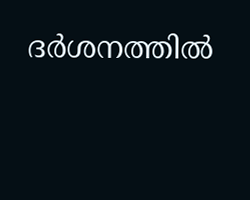ദര്‍ശനത്തില്‍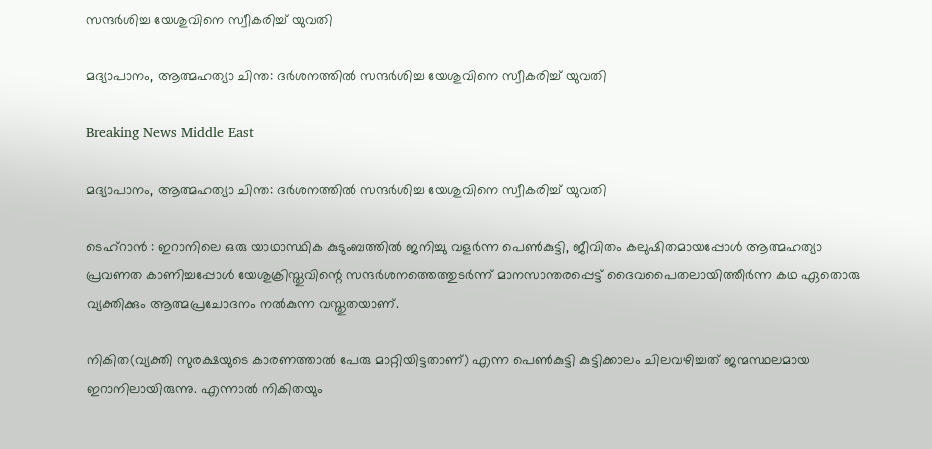സന്ദര്‍ശിച്ച യേശുവിനെ സ്വീകരിച്ച് യുവതി

മദ്യാപാനം, ആത്മഹത്യാ ചിന്ത: ദര്‍ശനത്തില്‍ സന്ദര്‍ശിച്ച യേശുവിനെ സ്വീകരിച്ച് യുവതി

Breaking News Middle East

മദ്യാപാനം, ആത്മഹത്യാ ചിന്ത: ദര്‍ശനത്തില്‍ സന്ദര്‍ശിച്ച യേശുവിനെ സ്വീകരിച്ച് യുവതി

ടെഹ്റാന്‍ ‍: ഇറാനിലെ ഒരു യാഥാസ്ഥിക കുടുംബത്തില്‍ ജനിച്ചു വളര്‍ന്ന പെണ്‍കുട്ടി, ജീവിതം കലുഷിതമായപ്പോള്‍ ആത്മഹത്യാ പ്രവണത കാണിച്ചപ്പോള്‍ യേശുക്രിസ്തുവിന്റെ സന്ദര്‍ശനത്തെത്തുടര്‍ന്ന് മാനസാന്തരപ്പെട്ട് ദൈവപൈതലായിത്തീര്‍ന്ന കഥ ഏതൊരു വ്യക്തിക്കും ആത്മപ്രചോദനം നല്‍കുന്ന വസ്തുതയാണ്.

നികിത(വ്യക്തി സുരക്ഷയുടെ കാരണത്താല്‍ പേരു മാറ്റിയിട്ടതാണ്) എന്ന പെണ്‍കുട്ടി കുട്ടിക്കാലം ചിലവഴിച്ചത് ജന്മസ്ഥലമായ ഇറാനിലായിരുന്നു. എന്നാല്‍ നികിതയും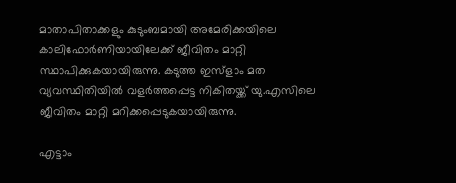മാതാപിതാക്കളും കുടുംബമായി അമേരിക്കയിലെ കാലിഫോര്‍ണിയായിലേക്ക് ജീവിതം മാറ്റി സ്ഥാപിക്കുകയായിരുന്നു. കടുത്ത ഇസ്ളാം മത വ്യവസ്ഥിതിയില്‍ വളര്‍ത്തപ്പെട്ട നികിതയ്ക്ക് യു.എസിലെ ജീവിതം മാറ്റി മറിക്കപ്പെടുകയായിരുന്നു.

എട്ടാം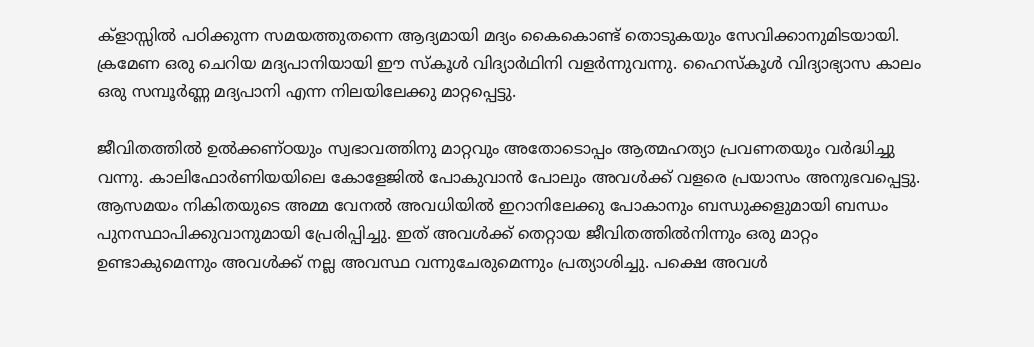ക്ളാസ്സില്‍ പഠിക്കുന്ന സമയത്തുതന്നെ ആദ്യമായി മദ്യം കൈകൊണ്ട് തൊടുകയും സേവിക്കാനുമിടയായി. ക്രമേണ ഒരു ചെറിയ മദ്യപാനിയായി ഈ സ്കൂള്‍ വിദ്യാര്‍ഥിനി വളര്‍ന്നുവന്നു. ഹൈസ്കൂള്‍ വിദ്യാഭ്യാസ കാലം ഒരു സമ്പൂര്‍ണ്ണ മദ്യപാനി എന്ന നിലയിലേക്കു മാറ്റപ്പെട്ടു.

ജീവിതത്തില്‍ ഉല്‍ക്കണ്ഠയും സ്വഭാവത്തിനു മാറ്റവും അതോടൊപ്പം ആത്മഹത്യാ പ്രവണതയും വര്‍ദ്ധിച്ചു വന്നു. കാലിഫോര്‍ണിയയിലെ കോളേജില്‍ പോകുവാന്‍ പോലും അവള്‍ക്ക് വളരെ പ്രയാസം അനുഭവപ്പെട്ടു. ആസമയം നികിതയുടെ അമ്മ വേനല്‍ അവധിയില്‍ ഇറാനിലേക്കു പോകാനും ബന്ധുക്കളുമായി ബന്ധം പുനസ്ഥാപിക്കുവാനുമായി പ്രേരിപ്പിച്ചു. ഇത് അവള്‍ക്ക് തെറ്റായ ജീവിതത്തില്‍നിന്നും ഒരു മാറ്റം ഉണ്ടാകുമെന്നും അവള്‍ക്ക് നല്ല അവസ്ഥ വന്നുചേരുമെന്നും പ്രത്യാശിച്ചു. പക്ഷെ അവള്‍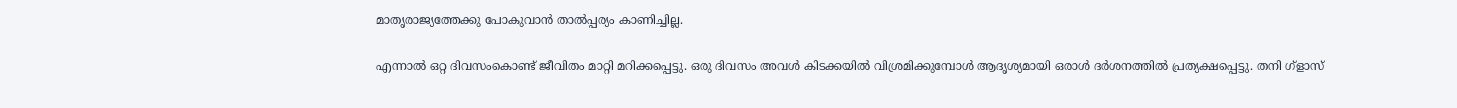മാതൃരാജ്യത്തേക്കു പോകുവാന്‍ താല്‍പ്പര്യം കാണിച്ചില്ല.

എന്നാല്‍ ഒറ്റ ദിവസംകൊണ്ട് ജീവിതം മാറ്റി മറിക്കപ്പെട്ടു. ഒരു ദിവസം അവള്‍ കിടക്കയില്‍ വിശ്രമിക്കുമ്പോള്‍ ആദൃശ്യമായി ഒരാള്‍ ദര്‍ശനത്തില്‍ പ്രത്യക്ഷപ്പെട്ടു. തനി ഗ്ളാസ്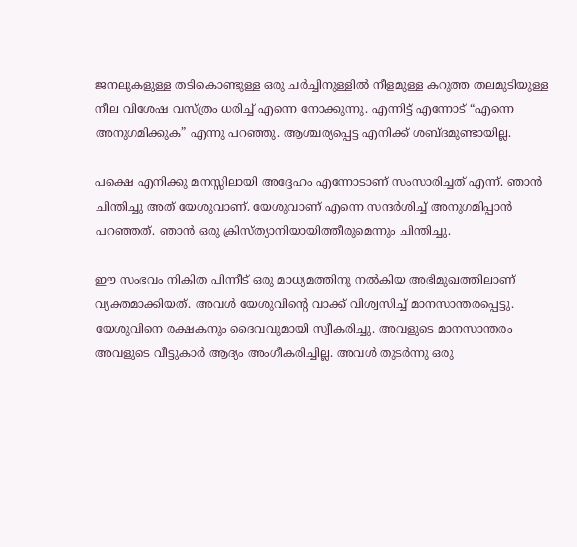ജനലുകളുള്ള തടികൊണ്ടുള്ള ഒരു ചര്‍ച്ചിനുള്ളില്‍ നീളമുള്ള കറുത്ത തലമുടിയുള്ള നീല വിശേഷ വസ്ത്രം ധരിച്ച് എന്നെ നോക്കുന്നു. എന്നിട്ട് എന്നോട് “എന്നെ അനുഗമിക്കുക” എന്നു പറഞ്ഞു. ആശ്ചര്യപ്പെട്ട എനിക്ക് ശബ്ദമുണ്ടായില്ല.

പക്ഷെ എനിക്കു മനസ്സിലായി അദ്ദേഹം എന്നോടാണ് സംസാരിച്ചത് എന്ന്. ഞാന്‍ ചിന്തിച്ചു അത് യേശുവാണ്. യേശുവാണ് എന്നെ സന്ദര്‍ശിച്ച് അനുഗമിപ്പാന്‍ പറഞ്ഞത്. ഞാന്‍ ഒരു ക്രിസ്ത്യാനിയായിത്തീരുമെന്നും ചിന്തിച്ചു.

ഈ സംഭവം നികിത പിന്നീട് ഒരു മാധ്യമത്തിനു നല്‍കിയ അഭിമുഖത്തിലാണ് വ്യക്തമാക്കിയത്. അവള്‍ യേശുവിന്റെ വാക്ക് വിശ്വസിച്ച് മാനസാന്തരപ്പെട്ടു. യേശുവിനെ രക്ഷകനും ദൈവവുമായി സ്വീകരിച്ചു. അവളുടെ മാനസാന്തരം അവളുടെ വീട്ടുകാര്‍ ആദ്യം അംഗീകരിച്ചില്ല. അവള്‍ തുടര്‍ന്നു ഒരു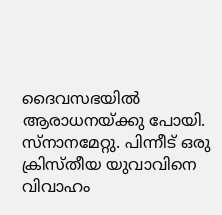ദൈവസഭയില്‍ ആരാധനയ്ക്കു പോയി. സ്നാനമേറ്റു. പിന്നീട് ഒരു ക്രിസ്തീയ യുവാവിനെ വിവാഹം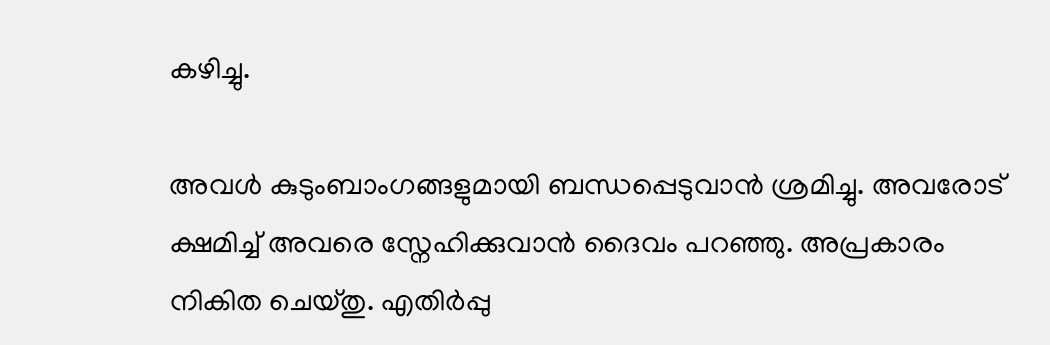കഴിച്ചു.

അവള്‍ കുടുംബാംഗങ്ങളുമായി ബന്ധപ്പെടുവാന്‍ ശ്രമിച്ചു. അവരോട് ക്ഷമിച്ച് അവരെ സ്നേഹിക്കുവാന്‍ ദൈവം പറഞ്ഞു. അപ്രകാരം നികിത ചെയ്തു. എതിര്‍പ്പു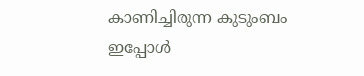കാണിച്ചിരുന്ന കുടുംബം ഇപ്പോള്‍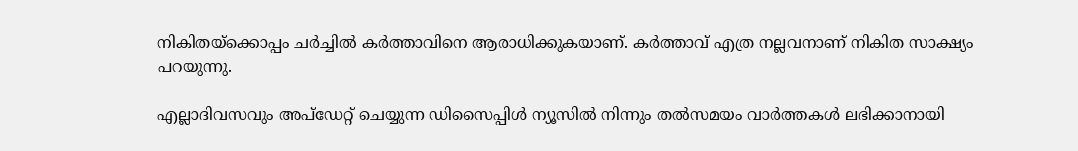നികിതയ്ക്കൊപ്പം ചര്‍ച്ചില്‍ കര്‍ത്താവിനെ ആരാധിക്കുകയാണ്. കര്‍ത്താവ് എത്ര നല്ലവനാണ് നികിത സാക്ഷ്യം പറയുന്നു.

എല്ലാദിവസവും അപ്ഡേറ്റ് ചെയ്യുന്ന ഡിസൈപ്പിൾ ന്യൂസിൽ നിന്നും തൽസമയം വാർത്തകൾ ലഭിക്കാനായി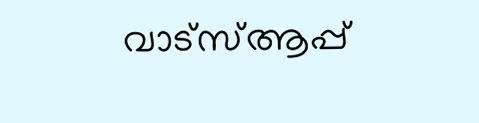വാട്സ്ആപ്പ്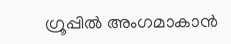ഗ്രൂപ്പിൽ അംഗമാകാൻ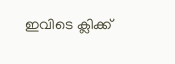ഇവിടെ ക്ലിക്ക്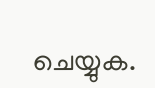ചെയ്യുക.